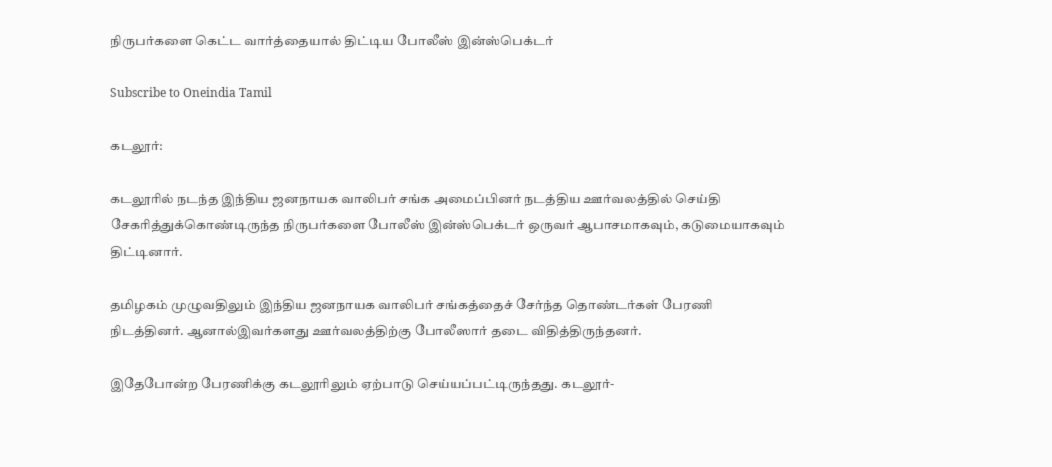நிருபர்களை கெட்ட வார்த்தையால் திட்டிய போலீஸ் இன்ஸ்பெக்டர்

Subscribe to Oneindia Tamil

கடலூர்:

கடலூரில் நடந்த இந்திய ஜனநாயக வாலிபர் சங்க அமைப்பினர் நடத்திய ஊர்வலத்தில் செய்தி சேகரித்துக்கொண்டிருந்த நிருபர்களை போலீஸ் இன்ஸ்பெக்டர் ஒருவர் ஆபாசமாகவும், கடுமையாகவும் திட்டினார்.

தமிழகம் முழுவதிலும் இந்திய ஜனநாயக வாலிபர் சங்கத்தைச் சேர்ந்த தொண்டர்கள் பேரணி நிடத்தினர். ஆனால்இவர்களது ஊர்வலத்திற்கு போலீஸார் தடை விதித்திருந்தனர்.

இதேபோன்ற பேரணிக்கு கடலூரிலும் ஏற்பாடு செய்யப்பட்டிருந்தது. கடலூர்-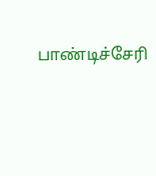பாண்டிச்சேரி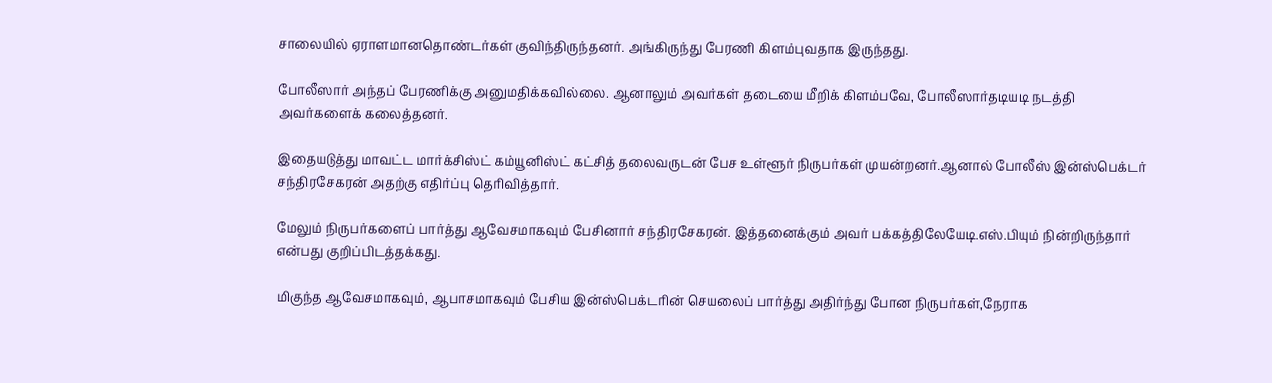சாலையில் ஏராளமானதொண்டர்கள் குவிந்திருந்தனர். அங்கிருந்து பேரணி கிளம்புவதாக இருந்தது.

போலீஸார் அந்தப் பேரணிக்கு அனுமதிக்கவில்லை. ஆனாலும் அவர்கள் தடையை மீறிக் கிளம்பவே, போலீஸார்தடியடி நடத்தி அவர்களைக் கலைத்தனர்.

இதையடுத்து மாவட்ட மார்க்சிஸ்ட் கம்யூனிஸ்ட் கட்சித் தலைவருடன் பேச உள்ளூர் நிருபர்கள் முயன்றனர்.ஆனால் போலீஸ் இன்ஸ்பெக்டர் சந்திரசேகரன் அதற்கு எதிர்ப்பு தெரிவித்தார்.

மேலும் நிருபர்களைப் பார்த்து ஆவேசமாகவும் பேசினார் சந்திரசேகரன். இத்தனைக்கும் அவர் பக்கத்திலேயேடி.எஸ்.பியும் நின்றிருந்தார் என்பது குறிப்பிடத்தக்கது.

மிகுந்த ஆவேசமாகவும், ஆபாசமாகவும் பேசிய இன்ஸ்பெக்டரின் செயலைப் பார்த்து அதிர்ந்து போன நிருபர்கள்,நேராக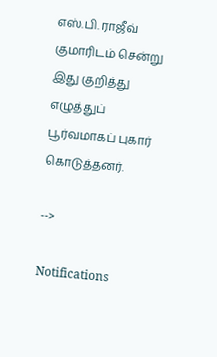எஸ்.பி. ராஜீவ் குமாரிடம் சென்று இது குறித்து எழுத்துப் பூர்வமாகப் புகார் கொடுத்தனர்.

-->

Notifications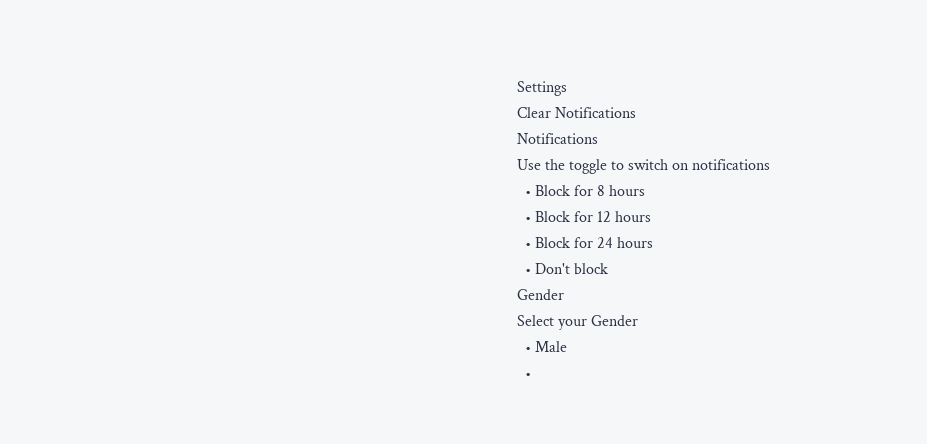Settings
Clear Notifications
Notifications
Use the toggle to switch on notifications
  • Block for 8 hours
  • Block for 12 hours
  • Block for 24 hours
  • Don't block
Gender
Select your Gender
  • Male
  •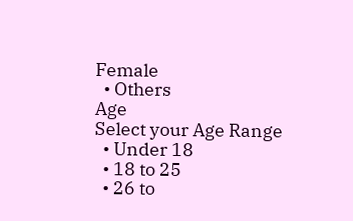Female
  • Others
Age
Select your Age Range
  • Under 18
  • 18 to 25
  • 26 to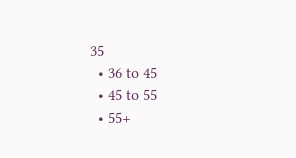35
  • 36 to 45
  • 45 to 55
  • 55+